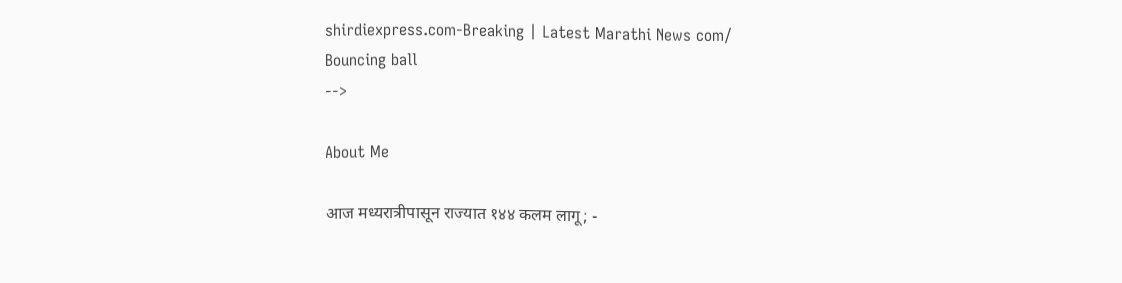shirdiexpress.com-Breaking | Latest Marathi News com/
Bouncing ball
-->

About Me

आज मध्यरात्रीपासून राज्यात १४४ कलम लागू; -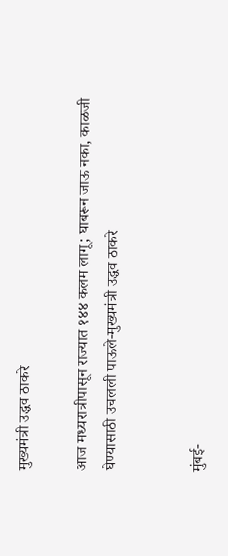मुख्यमंत्री उद्धव ठाकरे

आज मध्यरात्रीपासून राज्यात १४४ कलम लागू; घाबरून जाऊ नका, काळजी घेण्यासाठी उचलली पाऊले-मुख्यमंत्री उद्धव ठाकरे


मुंबई-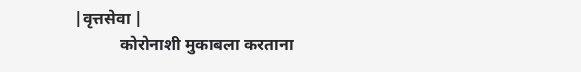|वृत्तसेवा |
           कोरोनाशी मुकाबला करताना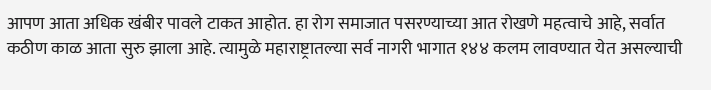आपण आता अधिक खंबीर पावले टाकत आहोत. हा रोग समाजात पसरण्याच्या आत रोखणे महत्वाचे आहे, सर्वात कठीण काळ आता सुरु झाला आहे. त्यामुळे महाराष्ट्रातल्या सर्व नागरी भागात १४४ कलम लावण्यात येत असल्याची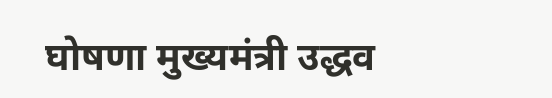घोषणा मुख्यमंत्री उद्धव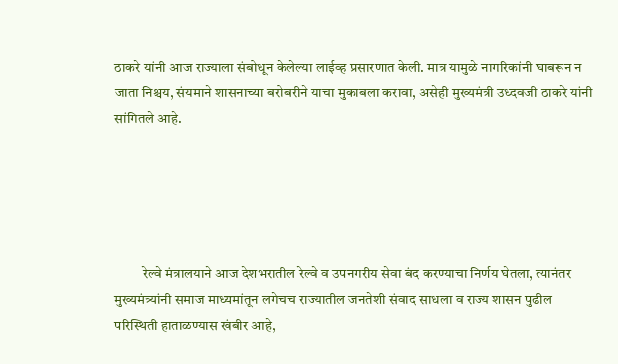ठाकरे यांनी आज राज्याला संबोधून केलेल्या लाईव्ह प्रसारणात केली. मात्र यामुळे नागरिकांनी घाबरून न जाता निश्चय, संयमाने शासनाच्या बरोबरीने याचा मुकाबला करावा, असेही मुख्यमंत्री उध्दवजी ठाकरे यांनी सांगितले आहे.





          रेल्वे मंत्रालयाने आज देशभरातील रेल्वे व उपनगरीय सेवा बंद करण्याचा निर्णय घेतला, त्यानंतर मुख्यमंत्र्यांनी समाज माध्यमांतून लगेचच राज्यातील जनतेशी संवाद साधला व राज्य शासन पुढील परिस्थिती हाताळण्यास खंबीर आहे,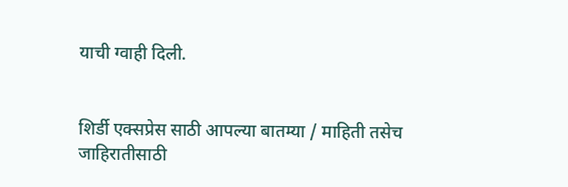याची ग्वाही दिली.


शिर्डी एक्सप्रेस साठी आपल्या बातम्या / माहिती तसेच जाहिरातीसाठी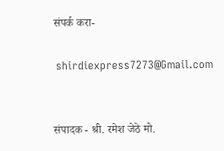संपर्क करा-

 shirdiexpress7273@Gmail.com


संपादक - श्री. रमेश जेठे मो.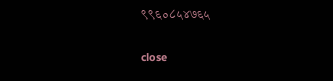९९६०८५४७६५

close